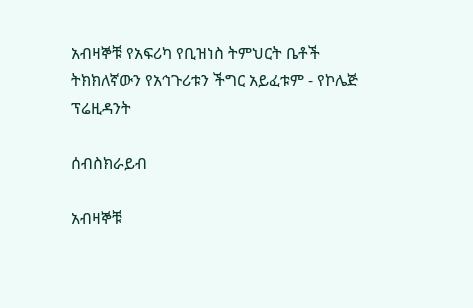አብዛኞቹ የአፍሪካ የቢዝነስ ትምህርት ቤቶች ትክክለኛውን የአኅጉሪቱን ችግር አይፈቱም - የኮሌጅ ፕሬዚዳንት

ሰብስክራይብ

አብዛኞቹ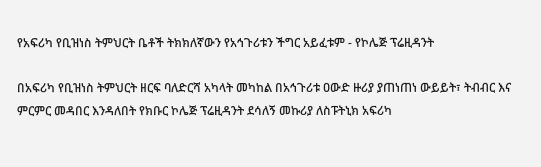የአፍሪካ የቢዝነስ ትምህርት ቤቶች ትክክለኛውን የአኅጉሪቱን ችግር አይፈቱም - የኮሌጅ ፕሬዚዳንት

በአፍሪካ የቢዝነስ ትምህርት ዘርፍ ባለድርሻ አካላት መካከል በአኅጉሪቱ ዐውድ ዙሪያ ያጠነጠነ ውይይት፣ ትብብር እና ምርምር መዳበር እንዳለበት የክቡር ኮሌጅ ፕሬዚዳንት ደሳለኝ መኩሪያ ለስፑትኒክ አፍሪካ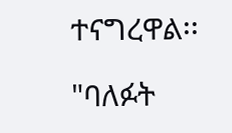ተናግረዋል፡፡

"ባለፉት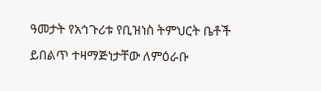ዓመታት የአኅጉሪቱ የቢዝነስ ትምህርት ቤቶች ይበልጥ ተዛማጅነታቸው ለምዕራቡ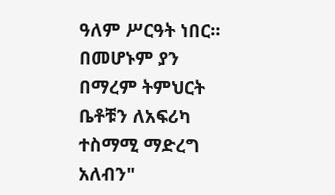ዓለም ሥርዓት ነበር። በመሆኑም ያን በማረም ትምህርት ቤቶቹን ለአፍሪካ ተስማሚ ማድረግ አለብን"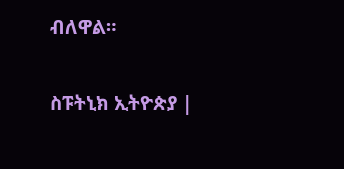ብለዋል።

ስፑትኒክ ኢትዮጵያ |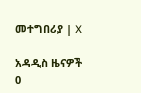መተግበሪያ | X

አዳዲስ ዜናዎች
0